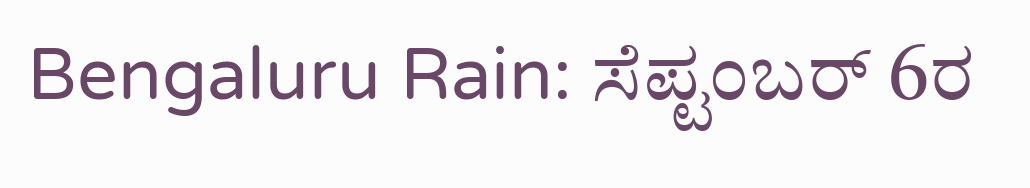Bengaluru Rain: ಸೆಪ್ಟಂಬರ್ 6ರ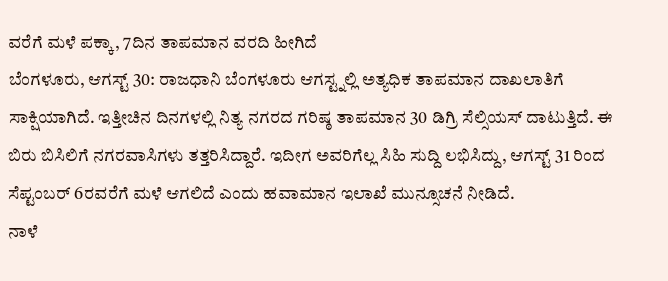ವರೆಗೆ ಮಳೆ ಪಕ್ಕಾ, 7ದಿನ ತಾಪಮಾನ ವರದಿ ಹೀಗಿದೆ
ಬೆಂಗಳೂರು, ಆಗಸ್ಟ್ 30: ರಾಜಧಾನಿ ಬೆಂಗಳೂರು ಆಗಸ್ಟ್ನಲ್ಲಿ ಅತ್ಯಧಿಕ ತಾಪಮಾನ ದಾಖಲಾತಿಗೆ ಸಾಕ್ಷಿಯಾಗಿದೆ. ಇತ್ತೀಚಿನ ದಿನಗಳಲ್ಲಿ ನಿತ್ಯ ನಗರದ ಗರಿಷ್ಠ ತಾಪಮಾನ 30 ಡಿಗ್ರಿ ಸೆಲ್ಸಿಯಸ್ ದಾಟುತ್ತಿದೆ. ಈ ಬಿರು ಬಿಸಿಲಿಗೆ ನಗರವಾಸಿಗಳು ತತ್ತರಿಸಿದ್ದಾರೆ. ಇದೀಗ ಅವರಿಗೆಲ್ಲ ಸಿಹಿ ಸುದ್ದಿ ಲಭಿಸಿದ್ದು, ಆಗಸ್ಟ್ 31 ರಿಂದ ಸೆಪ್ಟಂಬರ್ 6ರವರೆಗೆ ಮಳೆ ಆಗಲಿದೆ ಎಂದು ಹವಾಮಾನ ಇಲಾಖೆ ಮುನ್ಸೂಚನೆ ನೀಡಿದೆ.
ನಾಳೆ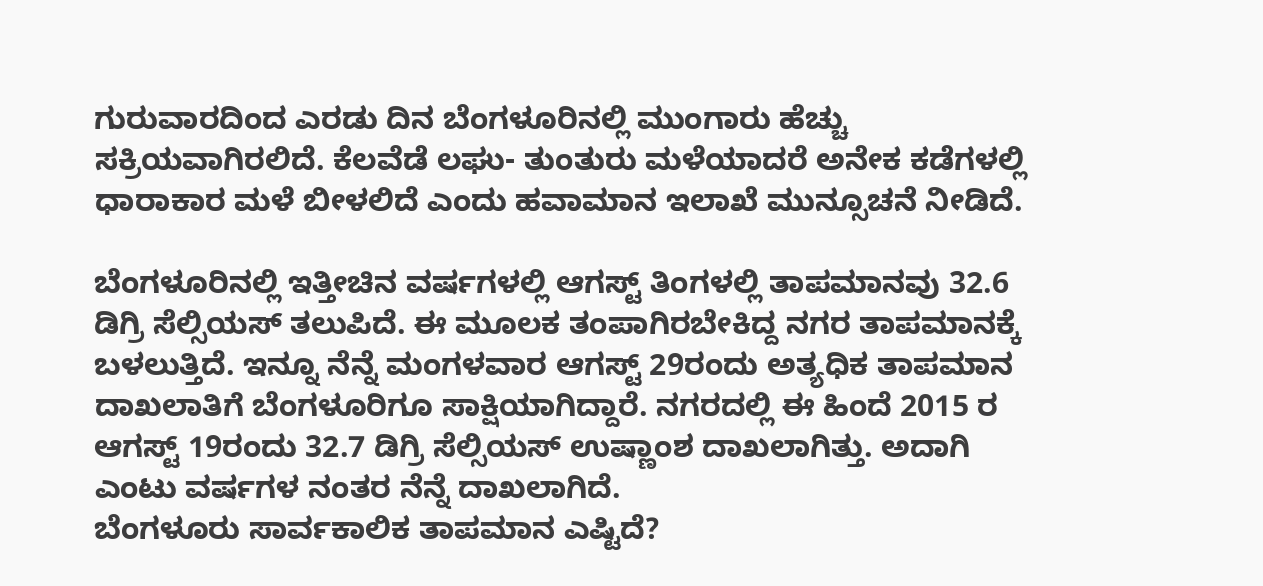ಗುರುವಾರದಿಂದ ಎರಡು ದಿನ ಬೆಂಗಳೂರಿನಲ್ಲಿ ಮುಂಗಾರು ಹೆಚ್ಚು ಸಕ್ರಿಯವಾಗಿರಲಿದೆ. ಕೆಲವೆಡೆ ಲಘು- ತುಂತುರು ಮಳೆಯಾದರೆ ಅನೇಕ ಕಡೆಗಳಲ್ಲಿ ಧಾರಾಕಾರ ಮಳೆ ಬೀಳಲಿದೆ ಎಂದು ಹವಾಮಾನ ಇಲಾಖೆ ಮುನ್ಸೂಚನೆ ನೀಡಿದೆ.

ಬೆಂಗಳೂರಿನಲ್ಲಿ ಇತ್ತೀಚಿನ ವರ್ಷಗಳಲ್ಲಿ ಆಗಸ್ಟ್ ತಿಂಗಳಲ್ಲಿ ತಾಪಮಾನವು 32.6 ಡಿಗ್ರಿ ಸೆಲ್ಸಿಯಸ್ ತಲುಪಿದೆ. ಈ ಮೂಲಕ ತಂಪಾಗಿರಬೇಕಿದ್ದ ನಗರ ತಾಪಮಾನಕ್ಕೆ ಬಳಲುತ್ತಿದೆ. ಇನ್ನೂ ನೆನ್ನೆ ಮಂಗಳವಾರ ಆಗಸ್ಟ್ 29ರಂದು ಅತ್ಯಧಿಕ ತಾಪಮಾನ ದಾಖಲಾತಿಗೆ ಬೆಂಗಳೂರಿಗೂ ಸಾಕ್ಷಿಯಾಗಿದ್ದಾರೆ. ನಗರದಲ್ಲಿ ಈ ಹಿಂದೆ 2015 ರ ಆಗಸ್ಟ್ 19ರಂದು 32.7 ಡಿಗ್ರಿ ಸೆಲ್ಸಿಯಸ್ ಉಷ್ಣಾಂಶ ದಾಖಲಾಗಿತ್ತು. ಅದಾಗಿ ಎಂಟು ವರ್ಷಗಳ ನಂತರ ನೆನ್ನೆ ದಾಖಲಾಗಿದೆ.
ಬೆಂಗಳೂರು ಸಾರ್ವಕಾಲಿಕ ತಾಪಮಾನ ಎಷ್ಟಿದೆ?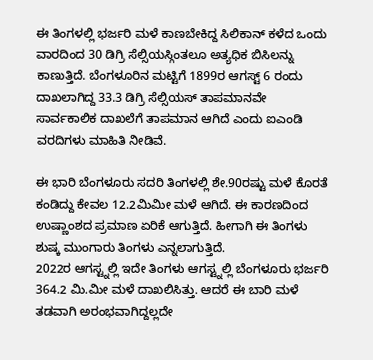ಈ ತಿಂಗಳಲ್ಲಿ ಭರ್ಜರಿ ಮಳೆ ಕಾಣಬೇಕಿದ್ದ ಸಿಲಿಕಾನ್ ಕಳೆದ ಒಂದು ವಾರದಿಂದ 30 ಡಿಗ್ರಿ ಸೆಲ್ಸಿಯಸ್ಗಿಂತಲೂ ಅತ್ಯಧಿಕ ಬಿಸಿಲನ್ನು ಕಾಣುತ್ತಿದೆ. ಬೆಂಗಳೂರಿನ ಮಟ್ಟಿಗೆ 1899ರ ಆಗಸ್ಟ್ 6 ರಂದು ದಾಖಲಾಗಿದ್ದ 33.3 ಡಿಗ್ರಿ ಸೆಲ್ಸಿಯಸ್ ತಾಪಮಾನವೇ ಸಾರ್ವಕಾಲಿಕ ದಾಖಲೆಗೆ ತಾಪಮಾನ ಆಗಿದೆ ಎಂದು ಐಎಂಡಿ ವರದಿಗಳು ಮಾಹಿತಿ ನೀಡಿವೆ.

ಈ ಭಾರಿ ಬೆಂಗಳೂರು ಸದರಿ ತಿಂಗಳಲ್ಲಿ ಶೇ.90ರಷ್ಟು ಮಳೆ ಕೊರತೆ ಕಂಡಿದ್ದು ಕೇವಲ 12.2ಮಿಮೀ ಮಳೆ ಆಗಿದೆ. ಈ ಕಾರಣದಿಂದ ಉಷ್ಣಾಂಶದ ಪ್ರಮಾಣ ಏರಿಕೆ ಆಗುತ್ತಿದೆ. ಹೀಗಾಗಿ ಈ ತಿಂಗಳು ಶುಷ್ಕ ಮುಂಗಾರು ತಿಂಗಳು ಎನ್ನಲಾಗುತ್ತಿದೆ.
2022ರ ಆಗಸ್ಟ್ನಲ್ಲಿ ಇದೇ ತಿಂಗಳು ಆಗಸ್ಟ್ನಲ್ಲಿ ಬೆಂಗಳೂರು ಭರ್ಜರಿ 364.2 ಮಿ.ಮೀ ಮಳೆ ದಾಖಲಿಸಿತ್ತು. ಆದರೆ ಈ ಬಾರಿ ಮಳೆ ತಡವಾಗಿ ಅರಂಭವಾಗಿದ್ದಲ್ಲದೇ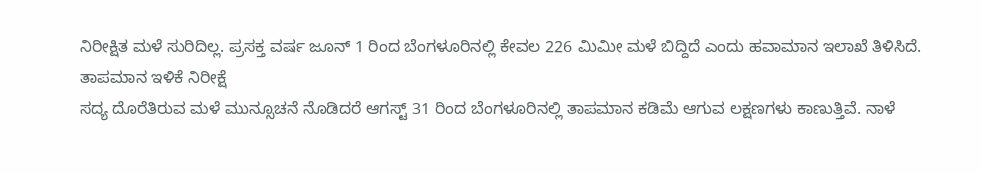ನಿರೀಕ್ಷಿತ ಮಳೆ ಸುರಿದಿಲ್ಲ. ಪ್ರಸಕ್ತ ವರ್ಷ ಜೂನ್ 1 ರಿಂದ ಬೆಂಗಳೂರಿನಲ್ಲಿ ಕೇವಲ 226 ಮಿಮೀ ಮಳೆ ಬಿದ್ದಿದೆ ಎಂದು ಹವಾಮಾನ ಇಲಾಖೆ ತಿಳಿಸಿದೆ.
ತಾಪಮಾನ ಇಳಿಕೆ ನಿರೀಕ್ಷೆ
ಸದ್ಯ ದೊರೆತಿರುವ ಮಳೆ ಮುನ್ಸೂಚನೆ ನೊಡಿದರೆ ಆಗಸ್ಟ್ 31 ರಿಂದ ಬೆಂಗಳೂರಿನಲ್ಲಿ ತಾಪಮಾನ ಕಡಿಮೆ ಆಗುವ ಲಕ್ಷಣಗಳು ಕಾಣುತ್ತಿವೆ. ನಾಳೆ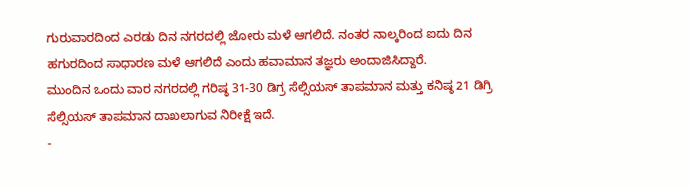ಗುರುವಾರದಿಂದ ಎರಡು ದಿನ ನಗರದಲ್ಲಿ ಜೋರು ಮಳೆ ಆಗಲಿದೆ. ನಂತರ ನಾಲ್ಕರಿಂದ ಐದು ದಿನ ಹಗುರದಿಂದ ಸಾಧಾರಣ ಮಳೆ ಆಗಲಿದೆ ಎಂದು ಹವಾಮಾನ ತಜ್ಞರು ಅಂದಾಜಿಸಿದ್ದಾರೆ.
ಮುಂದಿನ ಒಂದು ವಾರ ನಗರದಲ್ಲಿ ಗರಿಷ್ಠ 31-30 ಡಿಗ್ರ ಸೆಲ್ಸಿಯಸ್ ತಾಪಮಾನ ಮತ್ತು ಕನಿಷ್ಠ 21 ಡಿಗ್ರಿ ಸೆಲ್ಸಿಯಸ್ ತಾಪಮಾನ ದಾಖಲಾಗುವ ನಿರೀಕ್ಷೆ ಇದೆ.
-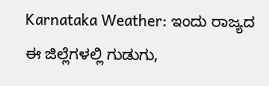Karnataka Weather: ಇಂದು ರಾಜ್ಯದ ಈ ಜಿಲ್ಲೆಗಳಲ್ಲಿ ಗುಡುಗು,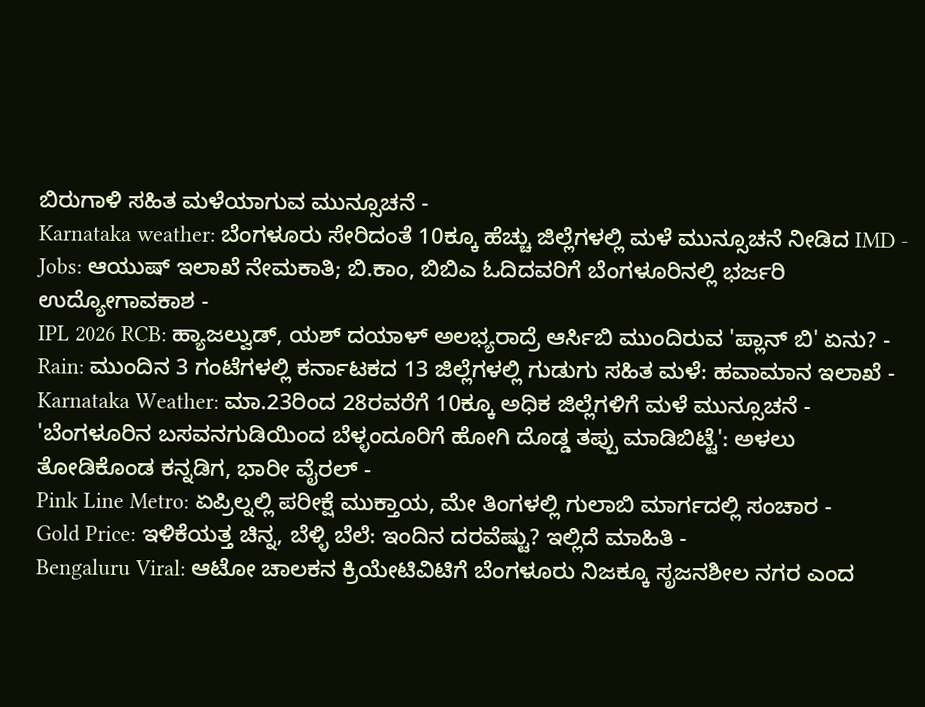ಬಿರುಗಾಳಿ ಸಹಿತ ಮಳೆಯಾಗುವ ಮುನ್ಸೂಚನೆ -
Karnataka weather: ಬೆಂಗಳೂರು ಸೇರಿದಂತೆ 10ಕ್ಕೂ ಹೆಚ್ಚು ಜಿಲ್ಲೆಗಳಲ್ಲಿ ಮಳೆ ಮುನ್ಸೂಚನೆ ನೀಡಿದ IMD -
Jobs: ಆಯುಷ್ ಇಲಾಖೆ ನೇಮಕಾತಿ; ಬಿ.ಕಾಂ, ಬಿಬಿಎ ಓದಿದವರಿಗೆ ಬೆಂಗಳೂರಿನಲ್ಲಿ ಭರ್ಜರಿ ಉದ್ಯೋಗಾವಕಾಶ -
IPL 2026 RCB: ಹ್ಯಾಜಲ್ವುಡ್, ಯಶ್ ದಯಾಳ್ ಅಲಭ್ಯರಾದ್ರೆ ಆರ್ಸಿಬಿ ಮುಂದಿರುವ 'ಪ್ಲಾನ್ ಬಿ' ಏನು? -
Rain: ಮುಂದಿನ 3 ಗಂಟೆಗಳಲ್ಲಿ ಕರ್ನಾಟಕದ 13 ಜಿಲ್ಲೆಗಳಲ್ಲಿ ಗುಡುಗು ಸಹಿತ ಮಳೆ: ಹವಾಮಾನ ಇಲಾಖೆ -
Karnataka Weather: ಮಾ.23ರಿಂದ 28ರವರೆಗೆ 10ಕ್ಕೂ ಅಧಿಕ ಜಿಲ್ಲೆಗಳಿಗೆ ಮಳೆ ಮುನ್ಸೂಚನೆ -
'ಬೆಂಗಳೂರಿನ ಬಸವನಗುಡಿಯಿಂದ ಬೆಳ್ಳಂದೂರಿಗೆ ಹೋಗಿ ದೊಡ್ಡ ತಪ್ಪು ಮಾಡಿಬಿಟ್ಟೆ': ಅಳಲು ತೋಡಿಕೊಂಡ ಕನ್ನಡಿಗ, ಭಾರೀ ವೈರಲ್ -
Pink Line Metro: ಏಪ್ರಿಲ್ನಲ್ಲಿ ಪರೀಕ್ಷೆ ಮುಕ್ತಾಯ, ಮೇ ತಿಂಗಳಲ್ಲಿ ಗುಲಾಬಿ ಮಾರ್ಗದಲ್ಲಿ ಸಂಚಾರ -
Gold Price: ಇಳಿಕೆಯತ್ತ ಚಿನ್ನ, ಬೆಳ್ಳಿ ಬೆಲೆ: ಇಂದಿನ ದರವೆಷ್ಟು? ಇಲ್ಲಿದೆ ಮಾಹಿತಿ -
Bengaluru Viral: ಆಟೋ ಚಾಲಕನ ಕ್ರಿಯೇಟಿವಿಟಿಗೆ ಬೆಂಗಳೂರು ನಿಜಕ್ಕೂ ಸೃಜನಶೀಲ ನಗರ ಎಂದ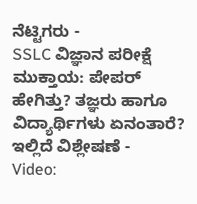ನೆಟ್ಟಿಗರು -
SSLC ವಿಜ್ಞಾನ ಪರೀಕ್ಷೆ ಮುಕ್ತಾಯ: ಪೇಪರ್ ಹೇಗಿತ್ತು? ತಜ್ಞರು ಹಾಗೂ ವಿದ್ಯಾರ್ಥಿಗಳು ಏನಂತಾರೆ? ಇಲ್ಲಿದೆ ವಿಶ್ಲೇಷಣೆ -
Video: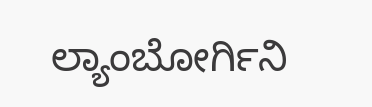ಲ್ಯಾಂಬೋರ್ಗಿನಿ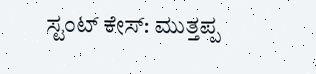ಸ್ಟಂಟ್ ಕೇಸ್: ಮುತ್ತಪ್ಪ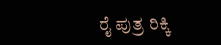ರೈ ಪುತ್ರ ರಿಕ್ಕಿ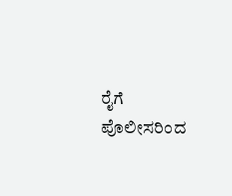ರೈಗೆ ಪೊಲೀಸರಿಂದ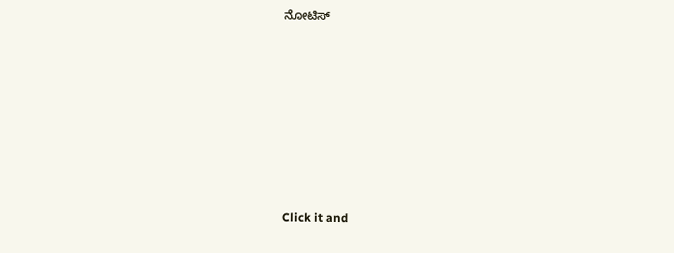ನೋಟಿಸ್












Click it and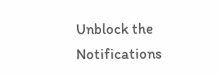Unblock the Notifications